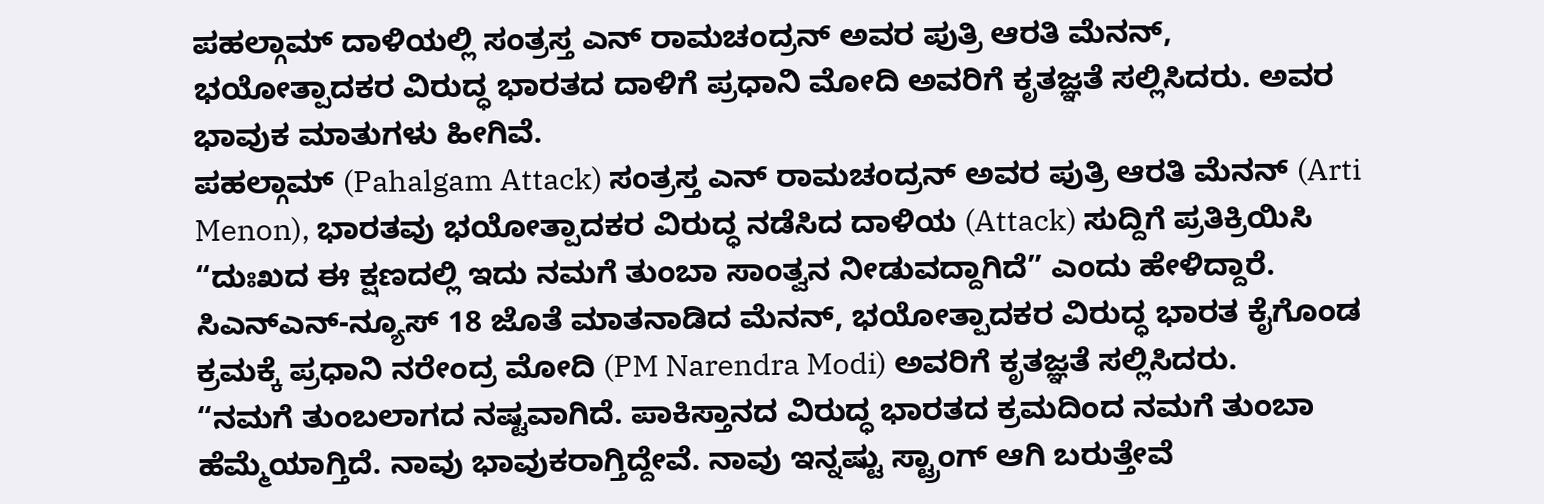ಪಹಲ್ಗಾಮ್ ದಾಳಿಯಲ್ಲಿ ಸಂತ್ರಸ್ತ ಎನ್ ರಾಮಚಂದ್ರನ್ ಅವರ ಪುತ್ರಿ ಆರತಿ ಮೆನನ್, ಭಯೋತ್ಪಾದಕರ ವಿರುದ್ಧ ಭಾರತದ ದಾಳಿಗೆ ಪ್ರಧಾನಿ ಮೋದಿ ಅವರಿಗೆ ಕೃತಜ್ಞತೆ ಸಲ್ಲಿಸಿದರು. ಅವರ ಭಾವುಕ ಮಾತುಗಳು ಹೀಗಿವೆ.
ಪಹಲ್ಗಾಮ್ (Pahalgam Attack) ಸಂತ್ರಸ್ತ ಎನ್ ರಾಮಚಂದ್ರನ್ ಅವರ ಪುತ್ರಿ ಆರತಿ ಮೆನನ್ (Arti Menon), ಭಾರತವು ಭಯೋತ್ಪಾದಕರ ವಿರುದ್ಧ ನಡೆಸಿದ ದಾಳಿಯ (Attack) ಸುದ್ದಿಗೆ ಪ್ರತಿಕ್ರಿಯಿಸಿ “ದುಃಖದ ಈ ಕ್ಷಣದಲ್ಲಿ ಇದು ನಮಗೆ ತುಂಬಾ ಸಾಂತ್ವನ ನೀಡುವದ್ದಾಗಿದೆ” ಎಂದು ಹೇಳಿದ್ದಾರೆ. ಸಿಎನ್ಎನ್-ನ್ಯೂಸ್ 18 ಜೊತೆ ಮಾತನಾಡಿದ ಮೆನನ್, ಭಯೋತ್ಪಾದಕರ ವಿರುದ್ಧ ಭಾರತ ಕೈಗೊಂಡ ಕ್ರಮಕ್ಕೆ ಪ್ರಧಾನಿ ನರೇಂದ್ರ ಮೋದಿ (PM Narendra Modi) ಅವರಿಗೆ ಕೃತಜ್ಞತೆ ಸಲ್ಲಿಸಿದರು.
“ನಮಗೆ ತುಂಬಲಾಗದ ನಷ್ಟವಾಗಿದೆ. ಪಾಕಿಸ್ತಾನದ ವಿರುದ್ಧ ಭಾರತದ ಕ್ರಮದಿಂದ ನಮಗೆ ತುಂಬಾ ಹೆಮ್ಮೆಯಾಗ್ತಿದೆ. ನಾವು ಭಾವುಕರಾಗ್ತಿದ್ದೇವೆ. ನಾವು ಇನ್ನಷ್ಟು ಸ್ಟ್ರಾಂಗ್ ಆಗಿ ಬರುತ್ತೇವೆ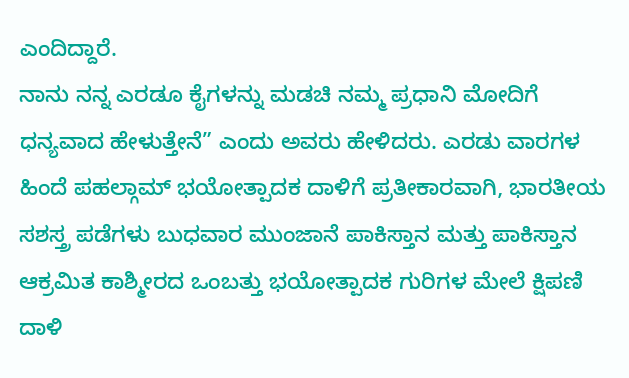ಎಂದಿದ್ದಾರೆ.
ನಾನು ನನ್ನ ಎರಡೂ ಕೈಗಳನ್ನು ಮಡಚಿ ನಮ್ಮ ಪ್ರಧಾನಿ ಮೋದಿಗೆ ಧನ್ಯವಾದ ಹೇಳುತ್ತೇನೆ” ಎಂದು ಅವರು ಹೇಳಿದರು. ಎರಡು ವಾರಗಳ ಹಿಂದೆ ಪಹಲ್ಗಾಮ್ ಭಯೋತ್ಪಾದಕ ದಾಳಿಗೆ ಪ್ರತೀಕಾರವಾಗಿ, ಭಾರತೀಯ ಸಶಸ್ತ್ರ ಪಡೆಗಳು ಬುಧವಾರ ಮುಂಜಾನೆ ಪಾಕಿಸ್ತಾನ ಮತ್ತು ಪಾಕಿಸ್ತಾನ ಆಕ್ರಮಿತ ಕಾಶ್ಮೀರದ ಒಂಬತ್ತು ಭಯೋತ್ಪಾದಕ ಗುರಿಗಳ ಮೇಲೆ ಕ್ಷಿಪಣಿ ದಾಳಿ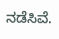ನಡೆಸಿವೆ.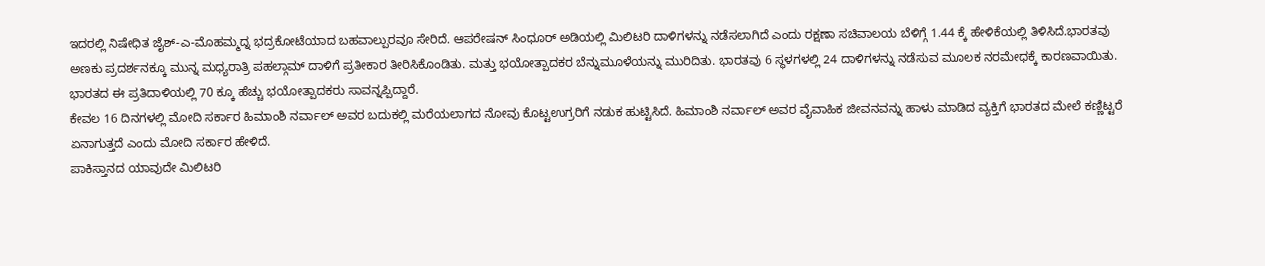ಇದರಲ್ಲಿ ನಿಷೇಧಿತ ಜೈಶ್-ಎ-ಮೊಹಮ್ಮದ್ನ ಭದ್ರಕೋಟೆಯಾದ ಬಹವಾಲ್ಪುರವೂ ಸೇರಿದೆ. ಆಪರೇಷನ್ ಸಿಂಧೂರ್ ಅಡಿಯಲ್ಲಿ ಮಿಲಿಟರಿ ದಾಳಿಗಳನ್ನು ನಡೆಸಲಾಗಿದೆ ಎಂದು ರಕ್ಷಣಾ ಸಚಿವಾಲಯ ಬೆಳಿಗ್ಗೆ 1.44 ಕ್ಕೆ ಹೇಳಿಕೆಯಲ್ಲಿ ತಿಳಿಸಿದೆ.ಭಾರತವು ಅಣಕು ಪ್ರದರ್ಶನಕ್ಕೂ ಮುನ್ನ ಮಧ್ಯರಾತ್ರಿ ಪಹಲ್ಗಾಮ್ ದಾಳಿಗೆ ಪ್ರತೀಕಾರ ತೀರಿಸಿಕೊಂಡಿತು. ಮತ್ತು ಭಯೋತ್ಪಾದಕರ ಬೆನ್ನುಮೂಳೆಯನ್ನು ಮುರಿದಿತು. ಭಾರತವು 6 ಸ್ಥಳಗಳಲ್ಲಿ 24 ದಾಳಿಗಳನ್ನು ನಡೆಸುವ ಮೂಲಕ ನರಮೇಧಕ್ಕೆ ಕಾರಣವಾಯಿತು. ಭಾರತದ ಈ ಪ್ರತಿದಾಳಿಯಲ್ಲಿ 70 ಕ್ಕೂ ಹೆಚ್ಚು ಭಯೋತ್ಪಾದಕರು ಸಾವನ್ನಪ್ಪಿದ್ದಾರೆ.
ಕೇವಲ 16 ದಿನಗಳಲ್ಲಿ ಮೋದಿ ಸರ್ಕಾರ ಹಿಮಾಂಶಿ ನರ್ವಾಲ್ ಅವರ ಬದುಕಲ್ಲಿ ಮರೆಯಲಾಗದ ನೋವು ಕೊಟ್ಟಉಗ್ರರಿಗೆ ನಡುಕ ಹುಟ್ಟಿಸಿದೆ. ಹಿಮಾಂಶಿ ನರ್ವಾಲ್ ಅವರ ವೈವಾಹಿಕ ಜೀವನವನ್ನು ಹಾಳು ಮಾಡಿದ ವ್ಯಕ್ತಿಗೆ ಭಾರತದ ಮೇಲೆ ಕಣ್ಣಿಟ್ಟರೆ ಏನಾಗುತ್ತದೆ ಎಂದು ಮೋದಿ ಸರ್ಕಾರ ಹೇಳಿದೆ.
ಪಾಕಿಸ್ತಾನದ ಯಾವುದೇ ಮಿಲಿಟರಿ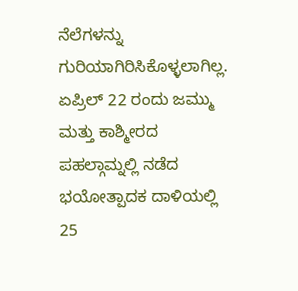ನೆಲೆಗಳನ್ನು ಗುರಿಯಾಗಿರಿಸಿಕೊಳ್ಳಲಾಗಿಲ್ಲ. ಏಪ್ರಿಲ್ 22 ರಂದು ಜಮ್ಮು ಮತ್ತು ಕಾಶ್ಮೀರದ ಪಹಲ್ಗಾಮ್ನಲ್ಲಿ ನಡೆದ ಭಯೋತ್ಪಾದಕ ದಾಳಿಯಲ್ಲಿ 25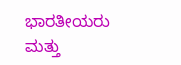ಭಾರತೀಯರು ಮತ್ತು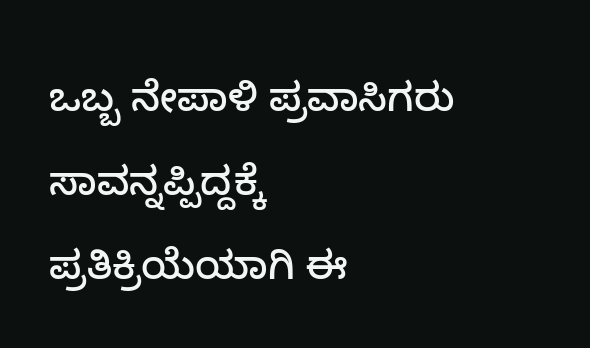ಒಬ್ಬ ನೇಪಾಳಿ ಪ್ರವಾಸಿಗರು ಸಾವನ್ನಪ್ಪಿದ್ದಕ್ಕೆ ಪ್ರತಿಕ್ರಿಯೆಯಾಗಿ ಈ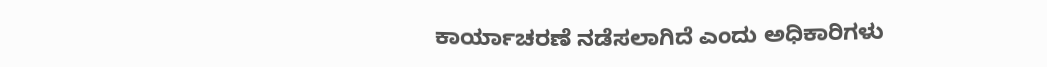ಕಾರ್ಯಾಚರಣೆ ನಡೆಸಲಾಗಿದೆ ಎಂದು ಅಧಿಕಾರಿಗಳು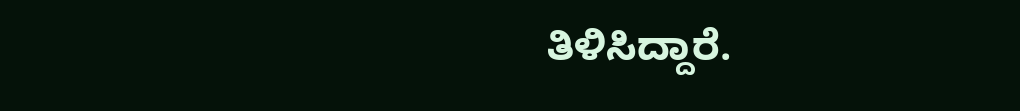ತಿಳಿಸಿದ್ದಾರೆ.